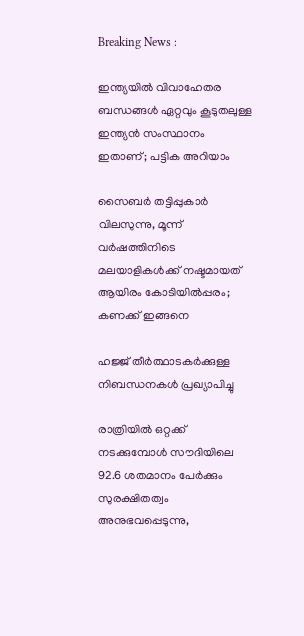Breaking News :

ഇന്ത്യയില്‍ വിവാഹേതര ബന്ധങ്ങള്‍ ഏറ്റവും കൂടുതലുള്ള ഇന്ത്യന്‍ സംസ്ഥാനം ഇതാണ്; പട്ടിക അറിയാം

സൈബര്‍ തട്ടിപ്പുകാര്‍ വിലസുന്നു, മൂന്ന് വര്‍ഷത്തിനിടെ മലയാളികള്‍ക്ക് നഷ്ടമായത് ആയിരം കോടിയില്‍പ്പരം; കണക്ക് ഇങ്ങനെ

ഹജ്ജ് തീർത്ഥാടകർക്കുള്ള നിബന്ധനകൾ പ്രഖ്യാപിച്ചു

രാത്രിയിൽ ഒറ്റക്ക് നടക്കുമ്പോൾ സൗദിയിലെ 92.6 ശതമാനം പേർക്കും സുരക്ഷിതത്വം അനുഭവപ്പെടുന്നു,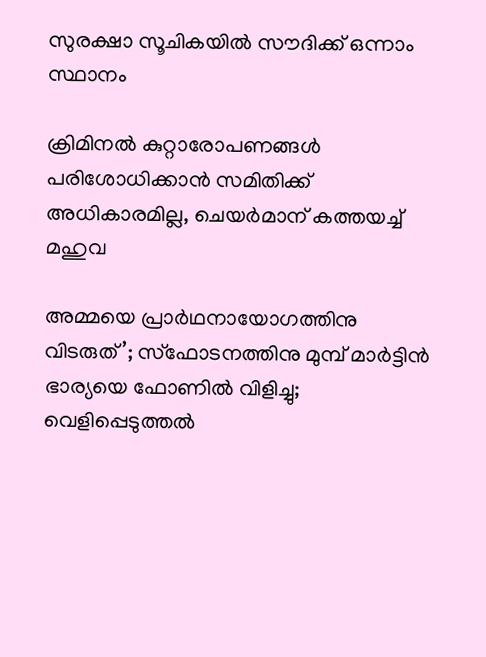സുരക്ഷാ സൂചികയിൽ സൗദിക്ക് ഒന്നാം സ്ഥാനം

ക്രിമിനല്‍ കുറ്റാരോപണങ്ങള്‍ പരിശോധിക്കാന്‍ സമിതിക്ക്‌ അധികാരമില്ല, ചെയര്‍മാന്‌ കത്തയച്ച് മഹുവ

അമ്മയെ പ്രാര്‍ഥനായോഗത്തിനു വിടരുത്’; സ്‌ഫോടനത്തിനു മുമ്പ് മാര്‍ട്ടിന്‍ ഭാര്യയെ ഫോണില്‍ വിളിച്ചു; വെളിപ്പെടുത്തല്‍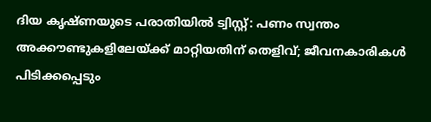ദിയ കൃഷ്ണയുടെ പരാതിയില്‍ ട്വിസ്റ്റ്: പണം സ്വന്തം അക്കൗണ്ടുകളിലേയ്ക്ക് മാറ്റിയതിന് തെളിവ്; ജീവനകാരികള്‍ പിടിക്കപ്പെടും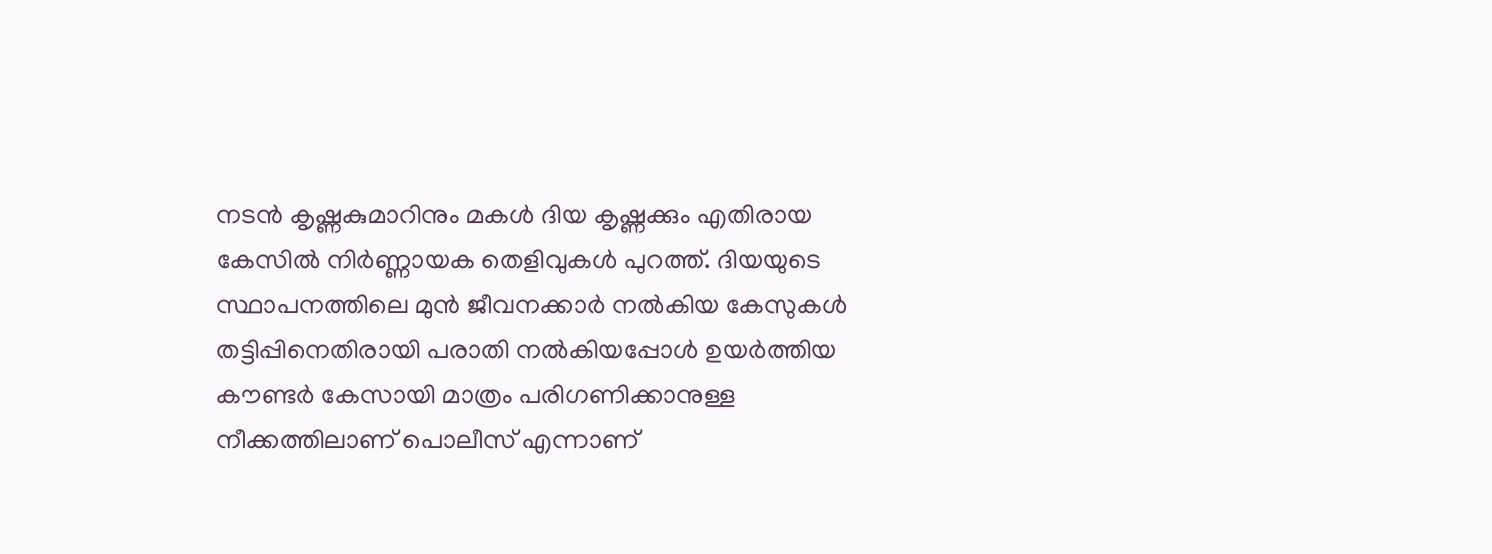നടന്‍ കൃഷ്ണകുമാറിനും മകള്‍ ദിയ കൃഷ്ണക്കും എതിരായ കേസില്‍ നിർണ്ണായക തെളിവുകള്‍ പുറത്ത്. ദിയയുടെ സ്ഥാപനത്തിലെ മുന്‍ ജീവനക്കാർ നല്‍കിയ കേസുകള്‍ തട്ടിപ്പിനെതിരായി പരാതി നല്‍കിയപ്പോള്‍ ഉയർത്തിയ കൗണ്ടർ കേസായി മാത്രം പരിഗണിക്കാനുള്ള നീക്കത്തിലാണ് പൊലീസ് എന്നാണ്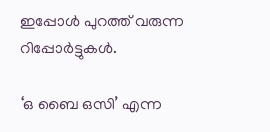ഇപ്പോള്‍ പുറത്ത് വരുന്ന റിപ്പോർട്ടുകള്‍.

‘ഒ ബൈ ഒസി’ എന്ന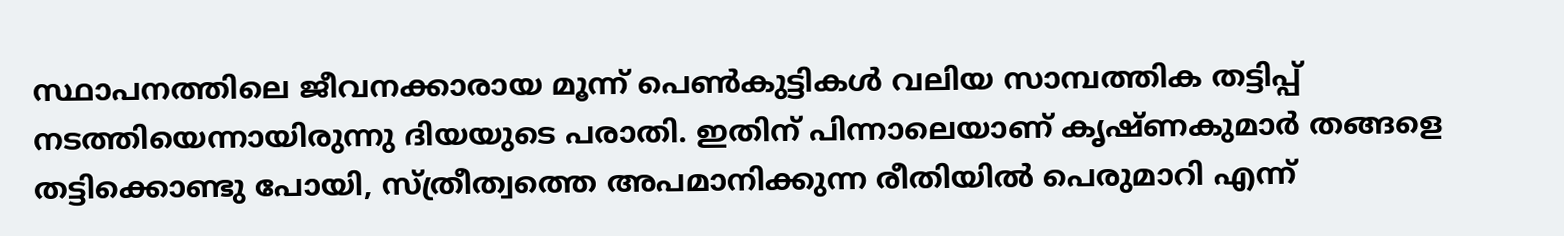സ്ഥാപനത്തിലെ ജീവനക്കാരായ മൂന്ന് പെണ്‍കുട്ടികള്‍ വലിയ സാമ്പത്തിക തട്ടിപ്പ് നടത്തിയെന്നായിരുന്നു ദിയയുടെ പരാതി. ഇതിന് പിന്നാലെയാണ് കൃഷ്ണകുമാർ തങ്ങളെ തട്ടിക്കൊണ്ടു പോയി, സ്ത്രീത്വത്തെ അപമാനിക്കുന്ന രീതിയില്‍ പെരുമാറി എന്ന്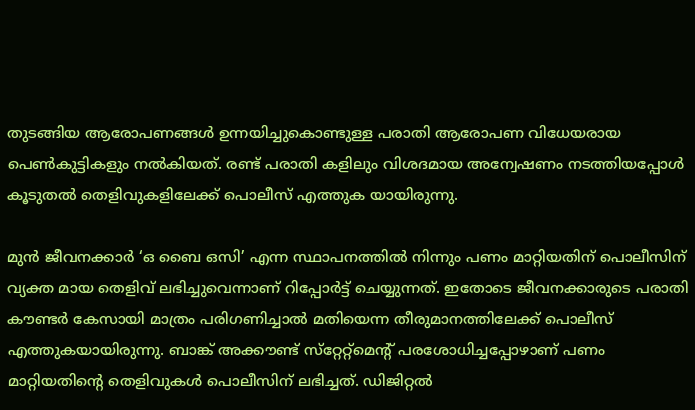തുടങ്ങിയ ആരോപണങ്ങള്‍ ഉന്നയിച്ചുകൊണ്ടുള്ള പരാതി ആരോപണ വിധേയരായ പെണ്‍കുട്ടികളും നല്‍കിയത്. രണ്ട് പരാതി കളിലും വിശദമായ അന്വേഷണം നടത്തിയപ്പോള്‍ കൂടുതല്‍ തെളിവുകളിലേക്ക് പൊലീസ് എത്തുക യായിരുന്നു.

മുന്‍ ജീവനക്കാർ ‘ഒ ബൈ ഒസി’ എന്ന സ്ഥാപനത്തിൽ നിന്നും പണം മാറ്റിയതിന് പൊലീസിന് വ്യക്ത മായ തെളിവ് ലഭിച്ചുവെന്നാണ് റിപ്പോർട്ട് ചെയ്യുന്നത്. ഇതോടെ ജീവനക്കാരുടെ പരാതി കൗണ്ടർ കേസായി മാത്രം പരിഗണിച്ചാല്‍ മതിയെന്ന തീരുമാനത്തിലേക്ക് പൊലീസ് എത്തുകയായിരുന്നു. ബാങ്ക് അക്കൗണ്ട് സ്‌റ്റേറ്റ്‌മെന്റ്‌ പരശോധിച്ചപ്പോഴാണ് പണം മാറ്റിയതിന്റെ തെളിവുകള്‍ പൊലീസിന് ലഭിച്ചത്. ഡിജിറ്റല്‍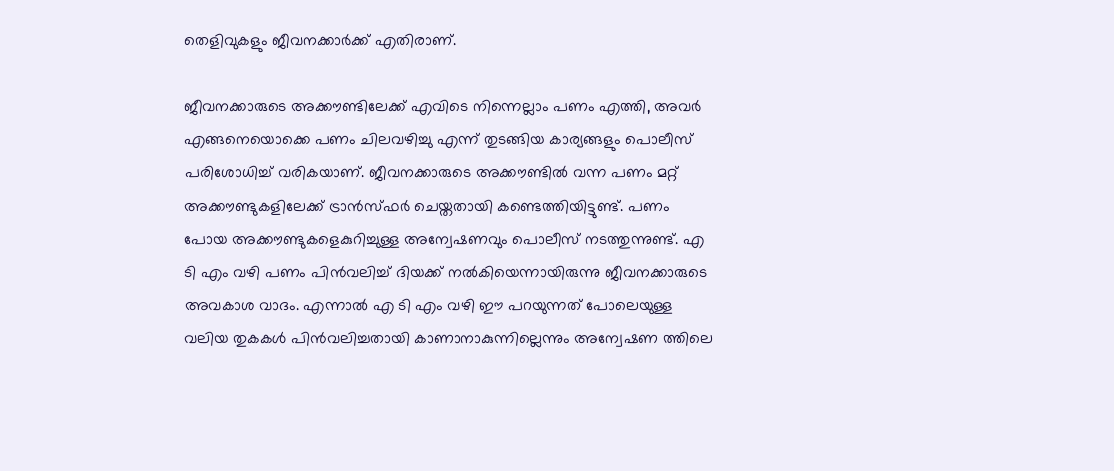തെളിവുകളും ജീവനക്കാർക്ക് എതിരാണ്.

ജീവനക്കാരുടെ അക്കൗണ്ടിലേക്ക് എവിടെ നിന്നെല്ലാം പണം എത്തി, അവർ എങ്ങനെയൊക്കെ പണം ചിലവഴിച്ചു എന്ന് തുടങ്ങിയ കാര്യങ്ങളും പൊലീസ് പരിശോധിച്ച് വരികയാണ്. ജീവനക്കാരുടെ അക്കൗണ്ടിൽ വന്ന പണം മറ്റ് അക്കൗണ്ടുകളിലേക്ക് ട്രാന്‍സ്ഫര്‍ ചെയ്തതായി കണ്ടെത്തിയിട്ടുണ്ട്. പണം പോയ അക്കൗണ്ടുകളെകുറിച്ചുള്ള അന്വേഷണവും പൊലീസ് നടത്തുന്നുണ്ട്. എ ടി എം വഴി പണം പിന്‍വലിച്ച് ദിയക്ക് നല്‍കിയെന്നായിരുന്നു ജീവനക്കാരുടെ അവകാശ വാദം. എന്നാല്‍ എ ടി എം വഴി ഈ പറയുന്നത് പോലെയുള്ള വലിയ തുകകള്‍ പിന്‍വലിച്ചതായി കാണാനാകുന്നില്ലെന്നും അന്വേഷണ ത്തിലെ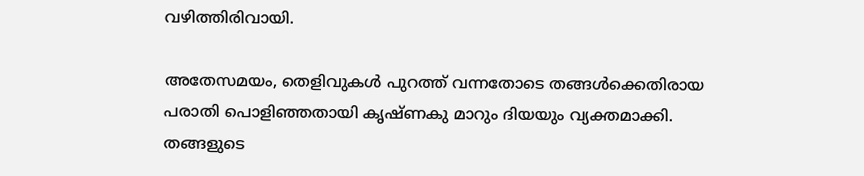വഴിത്തിരിവായി.

അതേസമയം, തെളിവുകള്‍ പുറത്ത് വന്നതോടെ തങ്ങള്‍ക്കെതിരായ പരാതി പൊളിഞ്ഞതായി കൃഷ്ണകു മാറും ദിയയും വ്യക്തമാക്കി. തങ്ങളുടെ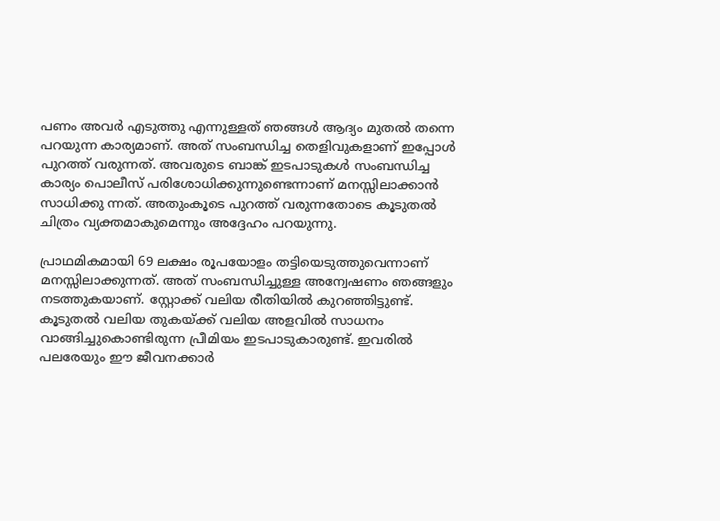പണം അവർ എടുത്തു എന്നുള്ളത് ഞങ്ങള്‍ ആദ്യം മുതല്‍ തന്നെ പറയുന്ന കാര്യമാണ്. അത് സംബന്ധിച്ച തെളിവുകളാണ് ഇപ്പോള്‍ പുറത്ത് വരുന്നത്. അവരുടെ ബാങ്ക് ഇടപാടുകള്‍ സംബന്ധിച്ച കാര്യം പൊലീസ് പരിശോധിക്കുന്നുണ്ടെന്നാണ് മനസ്സിലാക്കാന്‍ സാധിക്കു ന്നത്. അതുംകൂടെ പുറത്ത് വരുന്നതോടെ കൂടുതല്‍ ചിത്രം വ്യക്തമാകുമെന്നും അദ്ദേഹം പറയുന്നു.

പ്രാഥമികമായി 69 ലക്ഷം രൂപയോളം തട്ടിയെടുത്തുവെന്നാണ് മനസ്സിലാക്കുന്നത്. അത് സംബന്ധിച്ചുള്ള അന്വേഷണം ഞങ്ങളും നടത്തുകയാണ്. സ്റ്റോക്ക് വലിയ രീതിയില്‍ കുറഞ്ഞിട്ടുണ്ട്. കൂടുതല്‍ വലിയ തുകയ്ക്ക് വലിയ അളവില്‍ സാധനം വാങ്ങിച്ചുകൊണ്ടിരുന്ന പ്രീമിയം ഇടപാടുകാരുണ്ട്. ഇവരില്‍ പലരേയും ഈ ജീവനക്കാർ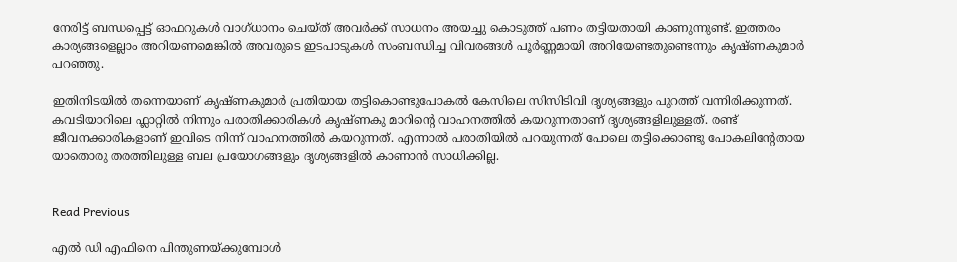നേരിട്ട് ബന്ധപ്പെട്ട് ഓഫറുകള്‍ വാഗ്ധാനം ചെയ്ത് അവർക്ക് സാധനം അയച്ചു കൊടുത്ത് പണം തട്ടിയതായി കാണുന്നുണ്ട്. ഇത്തരം കാര്യങ്ങളെല്ലാം അറിയണമെങ്കില്‍ അവരുടെ ഇടപാടുകള്‍ സംബന്ധിച്ച വിവരങ്ങള്‍ പൂർണ്ണമായി അറിയേണ്ടതുണ്ടെന്നും കൃഷ്ണകുമാർ പറഞ്ഞു.

ഇതിനിടയില്‍ തന്നെയാണ് കൃഷ്ണകുമാർ പ്രതിയായ തട്ടികൊണ്ടുപോകൽ കേസിലെ സിസിടിവി ദൃശ്യങ്ങളും പുറത്ത് വന്നിരിക്കുന്നത്. കവടിയാറിലെ ഫ്ലാറ്റിൽ നിന്നും പരാതിക്കാരികൾ കൃഷ്ണകു മാറിന്റെ വാഹനത്തിൽ കയറുന്നതാണ് ദൃശ്യങ്ങളിലുള്ളത്. രണ്ട് ജീവനക്കാരികളാണ് ഇവിടെ നിന്ന് വാഹനത്തിൽ കയറുന്നത്. എന്നാല്‍ പരാതിയില്‍ പറയുന്നത് പോലെ തട്ടിക്കൊണ്ടു പോകലിന്റേതായ യാതൊരു തരത്തിലുള്ള ബല പ്രയോഗങ്ങളും ദൃശ്യങ്ങളില്‍ കാണാന്‍ സാധിക്കില്ല.


Read Previous

എല്‍ ഡി എഫിനെ പിന്തുണയ്ക്കുമ്പോള്‍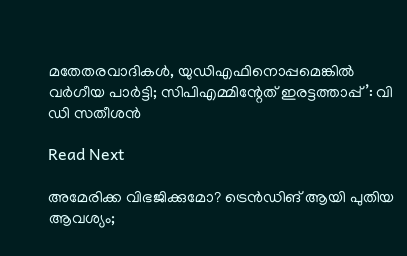മതേതരവാദികള്‍, യുഡിഎഫിനൊപ്പമെങ്കില്‍ വര്‍ഗീയ പാര്‍ട്ടി; സിപിഎമ്മിന്റേത് ഇരട്ടത്താപ്പ്’: വി ഡി സതീശന്‍

Read Next

അമേരിക്ക വിഭജിക്കുമോ? ട്രെന്‍ഡിങ് ആയി പുതിയ ആവശ്യം;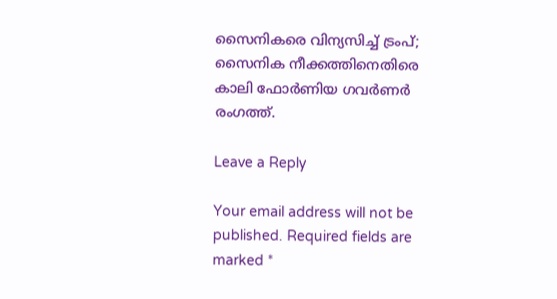സൈനികരെ വിന്യസിച്ച് ട്രംപ്; സൈനിക നീക്കത്തിനെതിരെ കാലി ഫോര്‍ണിയ ഗവര്‍ണര്‍ രംഗത്ത്.

Leave a Reply

Your email address will not be published. Required fields are marked *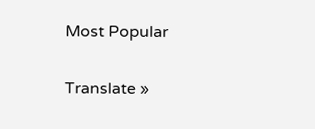Most Popular

Translate »